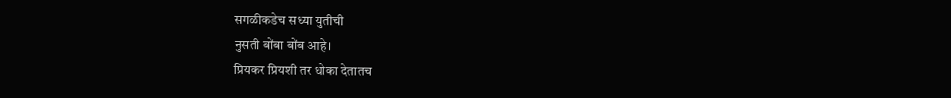सगळीकडेच सध्या युतीची
नुसती बोंबा बोंब आहे।
प्रियकर प्रियशी तर धोका देतातच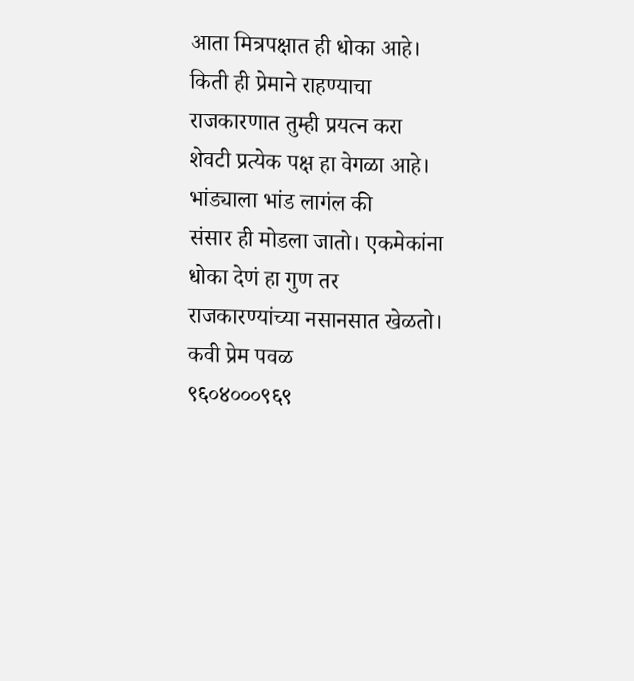आता मित्रपक्षात ही धोका आहे।
किती ही प्रेमाने राहण्याचा
राजकारणात तुम्ही प्रयत्न करा
शेवटी प्रत्येक पक्ष हा वेगळा आहे।
भांड्याला भांड लागंल की
संसार ही मोडला जातो। एकमेकांना
धोका देणं हा गुण तर
राजकारण्यांच्या नसानसात खेळतो।
कवी प्रेम पवळ
९६०४०००९६९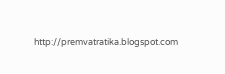http://premvatratika.blogspot.com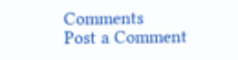Comments
Post a Comment